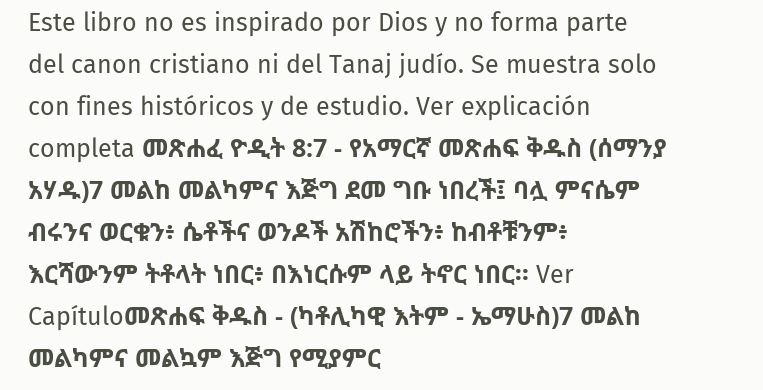Este libro no es inspirado por Dios y no forma parte del canon cristiano ni del Tanaj judío. Se muestra solo con fines históricos y de estudio. Ver explicación completa መጽሐፈ ዮዲት 8:7 - የአማርኛ መጽሐፍ ቅዱስ (ሰማንያ አሃዱ)7 መልከ መልካምና እጅግ ደመ ግቡ ነበረች፤ ባሏ ምናሴም ብሩንና ወርቁን፥ ሴቶችና ወንዶች አሽከሮችን፥ ከብቶቹንም፥ እርሻውንም ትቶላት ነበር፥ በእነርሱም ላይ ትኖር ነበር። Ver Capítuloመጽሐፍ ቅዱስ - (ካቶሊካዊ እትም - ኤማሁስ)7 መልከ መልካምና መልኳም እጅግ የሚያምር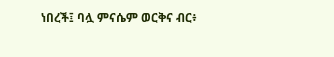ነበረች፤ ባሏ ምናሴም ወርቅና ብር፥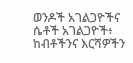ወንዶች አገልጋዮችና ሴቶች አገልጋዮች፥ ከብቶችንና እርሻዎችን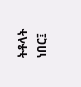ትቶላት ነበር፤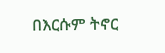በእርሱም ትኖር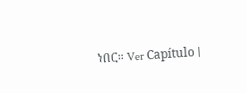ነበር። Ver Capítulo |